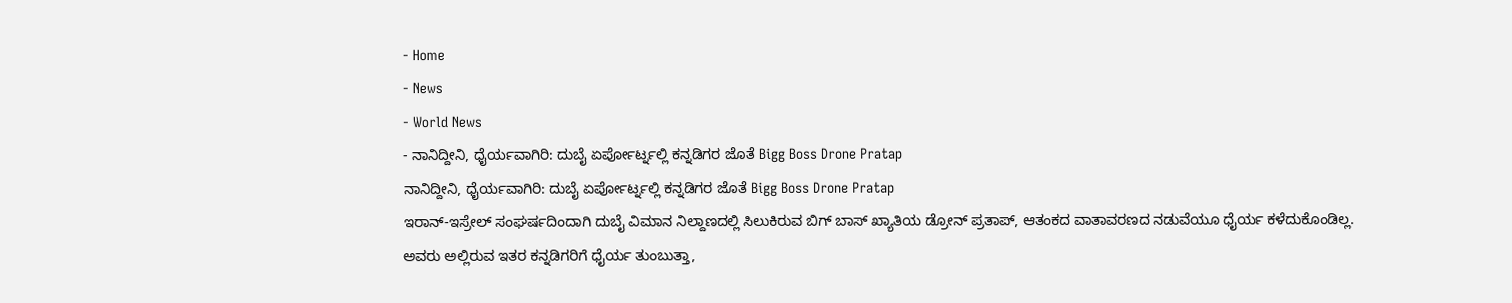- Home
- News
- World News
- ನಾನಿದ್ದೀನಿ, ಧೈರ್ಯವಾಗಿರಿ: ದುಬೈ ಏರ್ಪೋರ್ಟ್ನಲ್ಲಿ ಕನ್ನಡಿಗರ ಜೊತೆ Bigg Boss Drone Pratap
ನಾನಿದ್ದೀನಿ, ಧೈರ್ಯವಾಗಿರಿ: ದುಬೈ ಏರ್ಪೋರ್ಟ್ನಲ್ಲಿ ಕನ್ನಡಿಗರ ಜೊತೆ Bigg Boss Drone Pratap
ಇರಾನ್-ಇಸ್ರೇಲ್ ಸಂಘರ್ಷದಿಂದಾಗಿ ದುಬೈ ವಿಮಾನ ನಿಲ್ದಾಣದಲ್ಲಿ ಸಿಲುಕಿರುವ ಬಿಗ್ ಬಾಸ್ ಖ್ಯಾತಿಯ ಡ್ರೋನ್ ಪ್ರತಾಪ್, ಆತಂಕದ ವಾತಾವರಣದ ನಡುವೆಯೂ ಧೈರ್ಯ ಕಳೆದುಕೊಂಡಿಲ್ಲ. ಅವರು ಅಲ್ಲಿರುವ ಇತರ ಕನ್ನಡಿಗರಿಗೆ ಧೈರ್ಯ ತುಂಬುತ್ತಾ,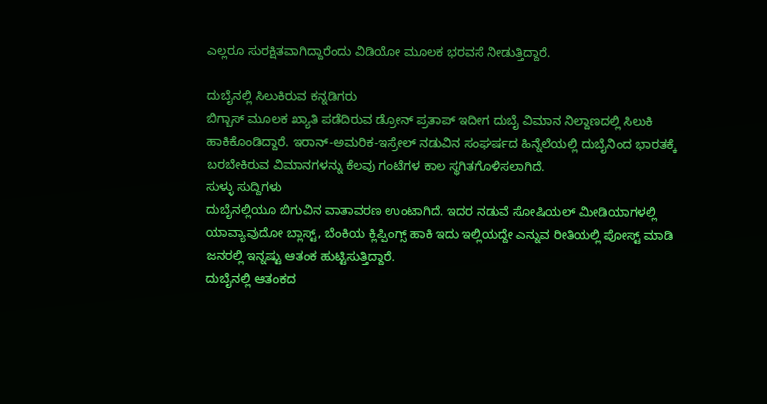ಎಲ್ಲರೂ ಸುರಕ್ಷಿತವಾಗಿದ್ದಾರೆಂದು ವಿಡಿಯೋ ಮೂಲಕ ಭರವಸೆ ನೀಡುತ್ತಿದ್ದಾರೆ.

ದುಬೈನಲ್ಲಿ ಸಿಲುಕಿರುವ ಕನ್ನಡಿಗರು
ಬಿಗ್ಬಾಸ್ ಮೂಲಕ ಖ್ಯಾತಿ ಪಡೆದಿರುವ ಡ್ರೋನ್ ಪ್ರತಾಪ್ ಇದೀಗ ದುಬೈ ವಿಮಾನ ನಿಲ್ದಾಣದಲ್ಲಿ ಸಿಲುಕಿ ಹಾಕಿಕೊಂಡಿದ್ದಾರೆ. ಇರಾನ್-ಅಮರಿಕ-ಇಸ್ರೇಲ್ ನಡುವಿನ ಸಂಘರ್ಷದ ಹಿನ್ನೆಲೆಯಲ್ಲಿ ದುಬೈನಿಂದ ಭಾರತಕ್ಕೆ ಬರಬೇಕಿರುವ ವಿಮಾನಗಳನ್ನು ಕೆಲವು ಗಂಟೆಗಳ ಕಾಲ ಸ್ಥಗಿತಗೊಳಿಸಲಾಗಿದೆ.
ಸುಳ್ಳು ಸುದ್ದಿಗಳು
ದುಬೈನಲ್ಲಿಯೂ ಬಿಗುವಿನ ವಾತಾವರಣ ಉಂಟಾಗಿದೆ. ಇದರ ನಡುವೆ ಸೋಷಿಯಲ್ ಮೀಡಿಯಾಗಳಲ್ಲಿ ಯಾವ್ಯಾವುದೋ ಬ್ಲಾಸ್ಟ್, ಬೆಂಕಿಯ ಕ್ಲಿಪ್ಪಿಂಗ್ಸ್ ಹಾಕಿ ಇದು ಇಲ್ಲಿಯದ್ದೇ ಎನ್ನುವ ರೀತಿಯಲ್ಲಿ ಪೋಸ್ಟ್ ಮಾಡಿ ಜನರಲ್ಲಿ ಇನ್ನಷ್ಟು ಆತಂಕ ಹುಟ್ಟಿಸುತ್ತಿದ್ದಾರೆ.
ದುಬೈನಲ್ಲಿ ಆತಂಕದ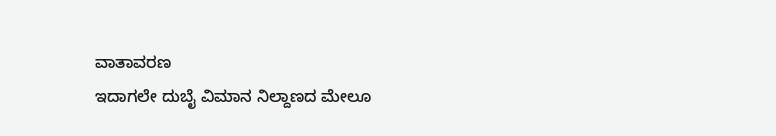ವಾತಾವರಣ
ಇದಾಗಲೇ ದುಬೈ ವಿಮಾನ ನಿಲ್ದಾಣದ ಮೇಲೂ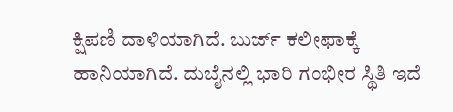ಕ್ಷಿಪಣಿ ದಾಳಿಯಾಗಿದೆ. ಬುರ್ಜ್ ಕಲೀಫಾಕ್ಕೆ ಹಾನಿಯಾಗಿದೆ. ದುಬೈನಲ್ಲಿ ಭಾರಿ ಗಂಭೀರ ಸ್ಥಿತಿ ಇದೆ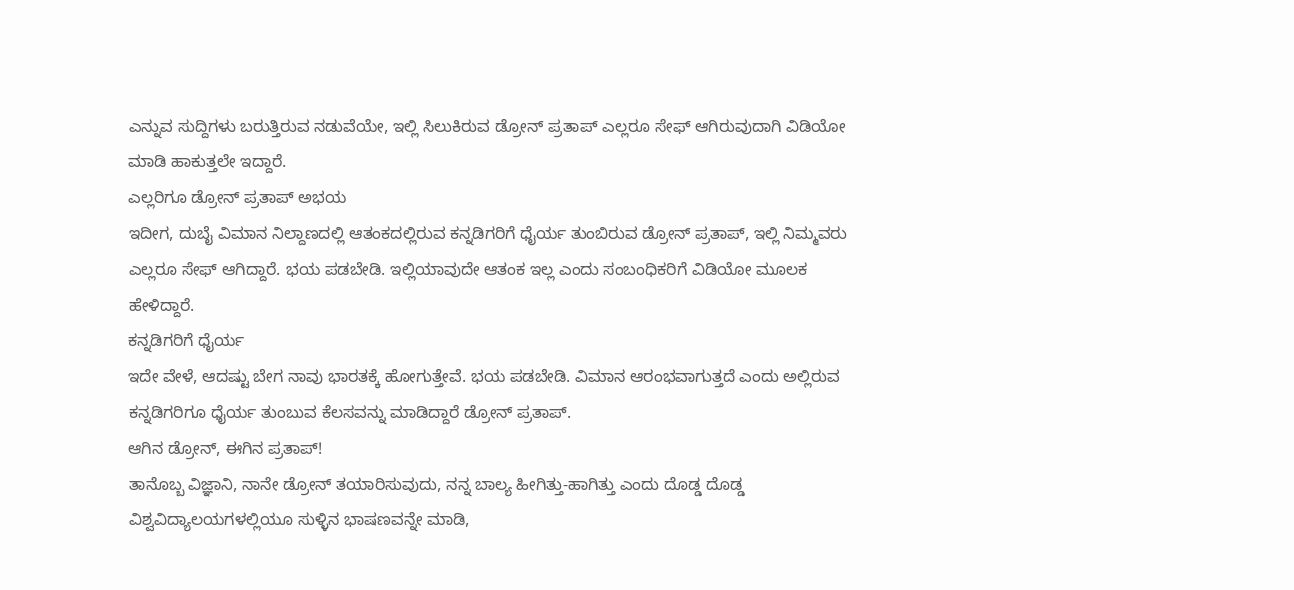ಎನ್ನುವ ಸುದ್ದಿಗಳು ಬರುತ್ತಿರುವ ನಡುವೆಯೇ, ಇಲ್ಲಿ ಸಿಲುಕಿರುವ ಡ್ರೋನ್ ಪ್ರತಾಪ್ ಎಲ್ಲರೂ ಸೇಫ್ ಆಗಿರುವುದಾಗಿ ವಿಡಿಯೋ ಮಾಡಿ ಹಾಕುತ್ತಲೇ ಇದ್ದಾರೆ.
ಎಲ್ಲರಿಗೂ ಡ್ರೋನ್ ಪ್ರತಾಪ್ ಅಭಯ
ಇದೀಗ, ದುಬೈ ವಿಮಾನ ನಿಲ್ದಾಣದಲ್ಲಿ ಆತಂಕದಲ್ಲಿರುವ ಕನ್ನಡಿಗರಿಗೆ ಧೈರ್ಯ ತುಂಬಿರುವ ಡ್ರೋನ್ ಪ್ರತಾಪ್, ಇಲ್ಲಿ ನಿಮ್ಮವರು ಎಲ್ಲರೂ ಸೇಫ್ ಆಗಿದ್ದಾರೆ. ಭಯ ಪಡಬೇಡಿ. ಇಲ್ಲಿಯಾವುದೇ ಆತಂಕ ಇಲ್ಲ ಎಂದು ಸಂಬಂಧಿಕರಿಗೆ ವಿಡಿಯೋ ಮೂಲಕ ಹೇಳಿದ್ದಾರೆ.
ಕನ್ನಡಿಗರಿಗೆ ಧೈರ್ಯ
ಇದೇ ವೇಳೆ, ಆದಷ್ಟು ಬೇಗ ನಾವು ಭಾರತಕ್ಕೆ ಹೋಗುತ್ತೇವೆ. ಭಯ ಪಡಬೇಡಿ. ವಿಮಾನ ಆರಂಭವಾಗುತ್ತದೆ ಎಂದು ಅಲ್ಲಿರುವ ಕನ್ನಡಿಗರಿಗೂ ಧೈರ್ಯ ತುಂಬುವ ಕೆಲಸವನ್ನು ಮಾಡಿದ್ದಾರೆ ಡ್ರೋನ್ ಪ್ರತಾಪ್.
ಆಗಿನ ಡ್ರೋನ್, ಈಗಿನ ಪ್ರತಾಪ್!
ತಾನೊಬ್ಬ ವಿಜ್ಞಾನಿ, ನಾನೇ ಡ್ರೋನ್ ತಯಾರಿಸುವುದು, ನನ್ನ ಬಾಲ್ಯ ಹೀಗಿತ್ತು-ಹಾಗಿತ್ತು ಎಂದು ದೊಡ್ಡ ದೊಡ್ಡ ವಿಶ್ವವಿದ್ಯಾಲಯಗಳಲ್ಲಿಯೂ ಸುಳ್ಳಿನ ಭಾಷಣವನ್ನೇ ಮಾಡಿ,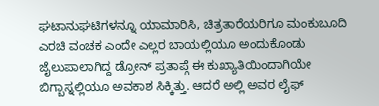ಘಟಾನುಘಟಿಗಳನ್ನೂ ಯಾಮಾರಿಸಿ, ಚಿತ್ರತಾರೆಯರಿಗೂ ಮಂಕುಬೂದಿ ಎರಚಿ ವಂಚಕ ಎಂದೇ ಎಲ್ಲರ ಬಾಯಲ್ಲಿಯೂ ಅಂದುಕೊಂಡು ಜೈಲುಪಾಲಾಗಿದ್ದ ಡ್ರೋನ್ ಪ್ರತಾಪ್ಗೆ ಈ ಕುಖ್ಯಾತಿಯಿಂದಾಗಿಯೇ ಬಿಗ್ಬಾಸ್ನಲ್ಲಿಯೂ ಅವಕಾಶ ಸಿಕ್ಕಿತ್ತು. ಆದರೆ ಅಲ್ಲಿ ಅವರ ಲೈಫ್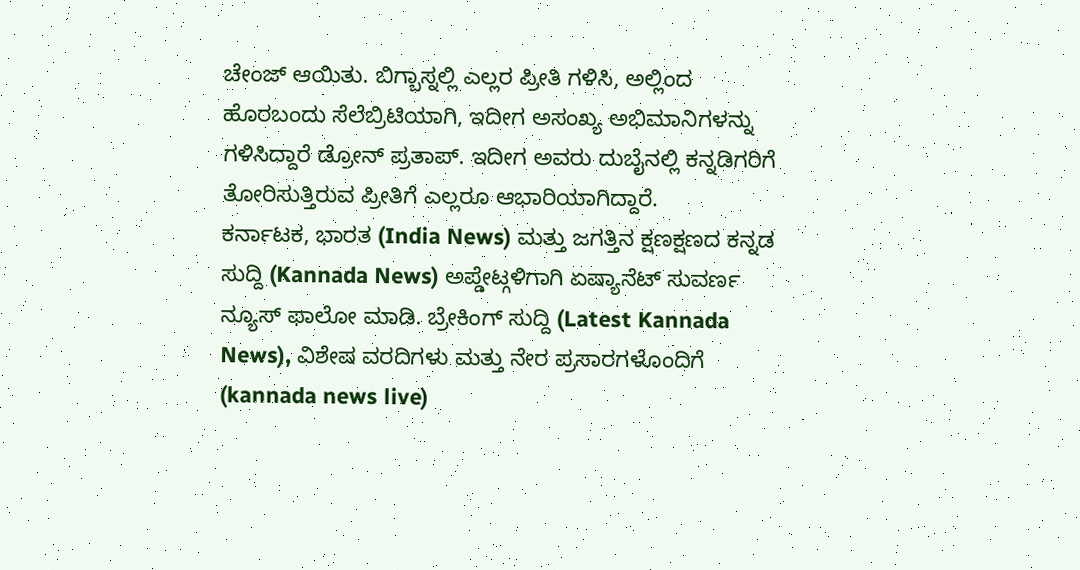ಚೇಂಜ್ ಆಯಿತು. ಬಿಗ್ಬಾಸ್ನಲ್ಲಿ ಎಲ್ಲರ ಪ್ರೀತಿ ಗಳಿಸಿ, ಅಲ್ಲಿಂದ ಹೊರಬಂದು ಸೆಲೆಬ್ರಿಟಿಯಾಗಿ, ಇದೀಗ ಅಸಂಖ್ಯ ಅಭಿಮಾನಿಗಳನ್ನು ಗಳಿಸಿದ್ದಾರೆ ಡ್ರೋನ್ ಪ್ರತಾಪ್. ಇದೀಗ ಅವರು ದುಬೈನಲ್ಲಿ ಕನ್ನಡಿಗರಿಗೆ ತೋರಿಸುತ್ತಿರುವ ಪ್ರೀತಿಗೆ ಎಲ್ಲರೂ ಆಭಾರಿಯಾಗಿದ್ದಾರೆ.
ಕರ್ನಾಟಕ, ಭಾರತ (India News) ಮತ್ತು ಜಗತ್ತಿನ ಕ್ಷಣಕ್ಷಣದ ಕನ್ನಡ ಸುದ್ದಿ (Kannada News) ಅಪ್ಡೇಟ್ಗಳಿಗಾಗಿ ಏಷ್ಯಾನೆಟ್ ಸುವರ್ಣ ನ್ಯೂಸ್ ಫಾಲೋ ಮಾಡಿ. ಬ್ರೇಕಿಂಗ್ ಸುದ್ದಿ (Latest Kannada News), ವಿಶೇಷ ವರದಿಗಳು ಮತ್ತು ನೇರ ಪ್ರಸಾರಗಳೊಂದಿಗೆ (kannada news live)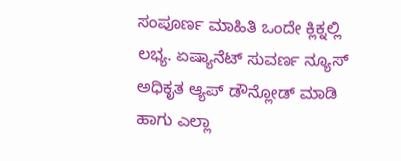ಸಂಪೂರ್ಣ ಮಾಹಿತಿ ಒಂದೇ ಕ್ಲಿಕ್ನಲ್ಲಿ ಲಭ್ಯ. ಏಷ್ಯಾನೆಟ್ ಸುವರ್ಣ ನ್ಯೂಸ್ ಅಧಿಕೃತ ಆ್ಯಪ್ ಡೌನ್ಲೋಡ್ ಮಾಡಿ ಹಾಗು ಎಲ್ಲಾ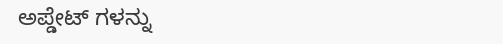ಅಪ್ಡೇಟ್ ಗಳನ್ನು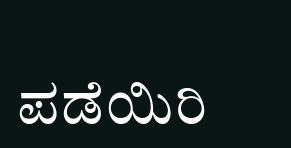ಪಡೆಯಿರಿ